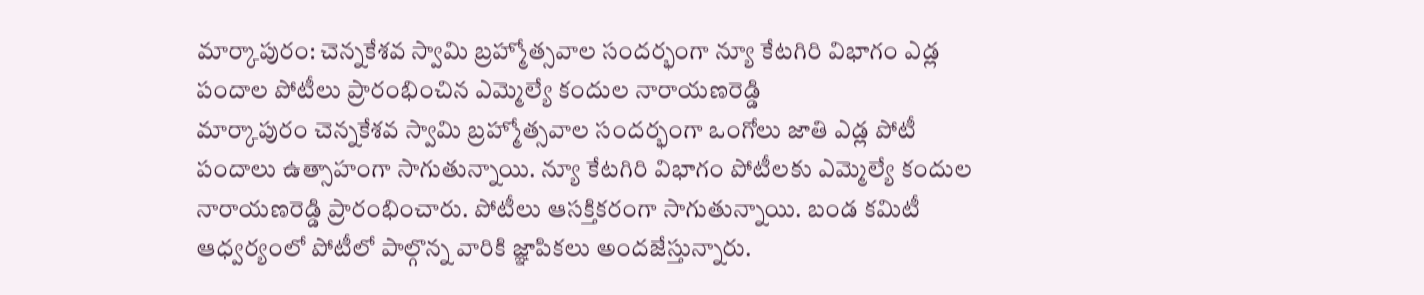మార్కాపురం: చెన్నకేశవ స్వామి బ్రహ్మోత్సవాల సందర్భంగా న్యూ కేటగిరి విభాగం ఎడ్ల పందాల పోటీలు ప్రారంభించిన ఎమ్మెల్యే కందుల నారాయణరెడ్డి
మార్కాపురం చెన్నకేశవ స్వామి బ్రహ్మోత్సవాల సందర్భంగా ఒంగోలు జాతి ఎడ్ల పోటీ పందాలు ఉత్సాహంగా సాగుతున్నాయి. న్యూ కేటగిరి విభాగం పోటీలకు ఎమ్మెల్యే కందుల నారాయణరెడ్డి ప్రారంభించారు. పోటీలు ఆసక్తికరంగా సాగుతున్నాయి. బండ కమిటీ ఆధ్వర్యంలో పోటీలో పాల్గొన్న వారికి జ్ఞాపికలు అందజేస్తున్నారు.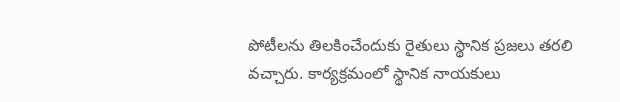పోటీలను తిలకించేందుకు రైతులు స్థానిక ప్రజలు తరలి వచ్చారు. కార్యక్రమంలో స్థానిక నాయకులు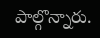పాల్గొన్నారు.